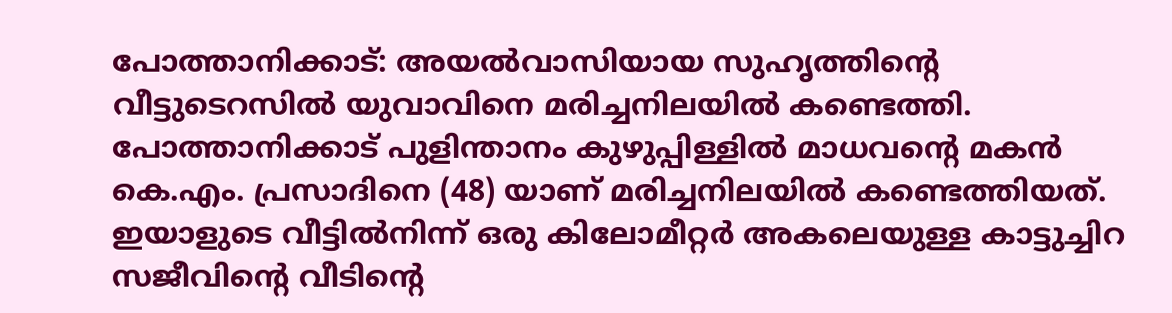പോത്താനിക്കാട്: അയൽവാസിയായ സുഹൃത്തിന്റെ വീട്ടുടെറസിൽ യുവാവിനെ മരിച്ചനിലയിൽ കണ്ടെത്തി. പോത്താനിക്കാട് പുളിന്താനം കുഴുപ്പിള്ളിൽ മാധവന്റെ മകൻ കെ.എം. പ്രസാദിനെ (48) യാണ് മരിച്ചനിലയിൽ കണ്ടെത്തിയത്. ഇയാളുടെ വീട്ടിൽനിന്ന് ഒരു കിലോമീറ്റർ അകലെയുള്ള കാട്ടുച്ചിറ സജീവിന്റെ വീടിന്റെ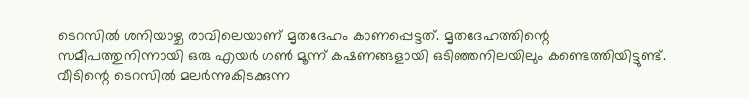ടെറസിൽ ശനിയാഴ്ച രാവിലെയാണ് മൃതദേഹം കാണപ്പെട്ടത്. മൃതദേഹത്തിന്റെ സമീപത്തുനിന്നായി ഒരു എയർ ഗൺ മൂന്ന് കഷണങ്ങളായി ഒടിഞ്ഞനിലയിലും കണ്ടെത്തിയിട്ടുണ്ട്. വീടിന്റെ ടെറസിൽ മലർന്നുകിടക്കുന്ന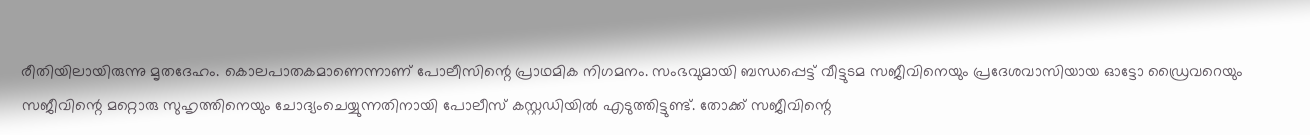രീതിയിലായിരുന്നു മൃതദേഹം. കൊലപാതകമാണെന്നാണ് പോലീസിന്റെ പ്രാഥമിക നിഗമനം. സംഭവുമായി ബന്ധപ്പെട്ട് വീട്ടുടമ സജീവിനെയും പ്രദേശവാസിയായ ഓട്ടോ ഡ്രൈവറെയും സജീവിന്റെ മറ്റൊരു സുഹൃത്തിനെയും ചോദ്യംചെയ്യുന്നതിനായി പോലീസ് കസ്റ്റഡിയിൽ എടുത്തിട്ടുണ്ട്. തോക്ക് സജീവിന്റെ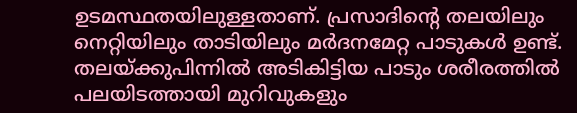ഉടമസ്ഥതയിലുള്ളതാണ്. പ്രസാദിന്റെ തലയിലും നെറ്റിയിലും താടിയിലും മർദനമേറ്റ പാടുകൾ ഉണ്ട്. തലയ്ക്കുപിന്നിൽ അടികിട്ടിയ പാടും ശരീരത്തിൽ പലയിടത്തായി മുറിവുകളും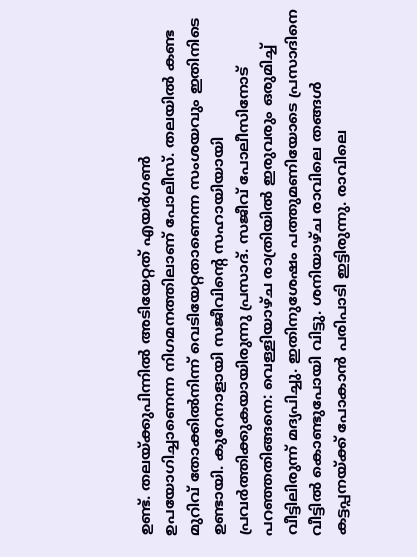ഉണ്ട്. തലയ്ക്കുപിന്നിൽ അടിയേറ്റത് എയർഗൺ ഉപയോഗിച്ചാണെന്ന നിഗമനത്തിലാണ് പോലീസ്. തലയിൽ കണ്ട മുറിവ് തോക്കിൽനിന്ന് വെടിയേറ്റതാണെന്ന സംശയവും ഇതിനിടെ ഉണ്ടായി. കുറേനാളായി സജീവിന്റെ സഹായിയായി പ്രവർത്തിക്കുകയായിരുന്നു പ്രസാദ്. സജീവ് പോലീസിനോട് പറഞ്ഞതിങ്ങനെ: വെള്ളിയാഴ്ച രാത്രിയിൽ ഇരുവരും ഒരുമിച്ച് വീട്ടിലിരുന്ന് മദ്യപിച്ചു. ഇതിനുശേഷം പത്തുമണിയോടെ പ്രസാദിനെ വീട്ടിൽ കൊണ്ടുപോയി വിട്ടു. ശനിയാഴ്ച രാവിലെ തങ്ങൾ കട്ടപ്പനയ്ക്ക് പോകാൻ പരിപാടി ഇട്ടിരുന്നു. രാവിലെ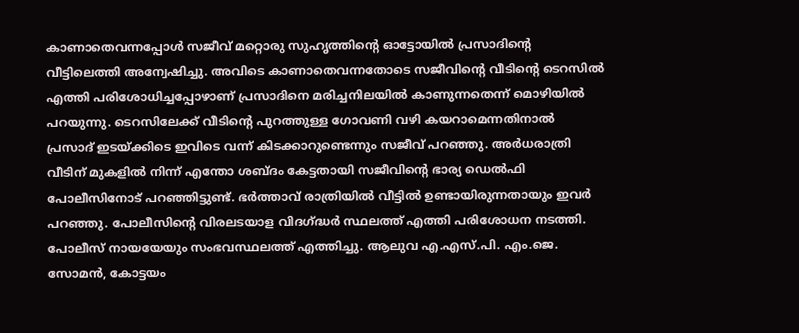കാണാതെവന്നപ്പോൾ സജീവ് മറ്റൊരു സുഹൃത്തിന്റെ ഓട്ടോയിൽ പ്രസാദിന്റെ വീട്ടിലെത്തി അന്വേഷിച്ചു. അവിടെ കാണാതെവന്നതോടെ സജീവിന്റെ വീടിന്റെ ടെറസിൽ എത്തി പരിശോധിച്ചപ്പോഴാണ് പ്രസാദിനെ മരിച്ചനിലയിൽ കാണുന്നതെന്ന് മൊഴിയിൽ പറയുന്നു. ടെറസിലേക്ക് വീടിന്റെ പുറത്തുള്ള ഗോവണി വഴി കയറാമെന്നതിനാൽ പ്രസാദ് ഇടയ്ക്കിടെ ഇവിടെ വന്ന് കിടക്കാറുണ്ടെന്നും സജീവ് പറഞ്ഞു. അർധരാത്രി വീടിന് മുകളിൽ നിന്ന് എന്തോ ശബ്ദം കേട്ടതായി സജീവിന്റെ ഭാര്യ ഡെൽഫി പോലീസിനോട് പറഞ്ഞിട്ടുണ്ട്. ഭർത്താവ് രാത്രിയിൽ വീട്ടിൽ ഉണ്ടായിരുന്നതായും ഇവർ പറഞ്ഞു. പോലീസിന്റെ വിരലടയാള വിദഗ്ദ്ധർ സ്ഥലത്ത് എത്തി പരിശോധന നടത്തി. പോലീസ് നായയേയും സംഭവസ്ഥലത്ത് എത്തിച്ചു. ആലുവ എ.എസ്.പി. എം.ജെ. സോമൻ, കോട്ടയം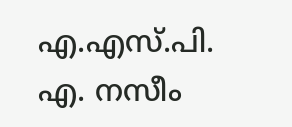എ.എസ്.പി. എ. നസീം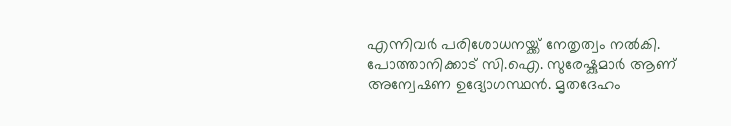എന്നിവർ പരിശോധനയ്ക്ക് നേതൃത്വം നൽകി. പോത്താനിക്കാട് സി.ഐ. സുരേഷ്കുമാർ ആണ് അന്വേഷണ ഉദ്യോഗസ്ഥൻ. മൃതദേഹം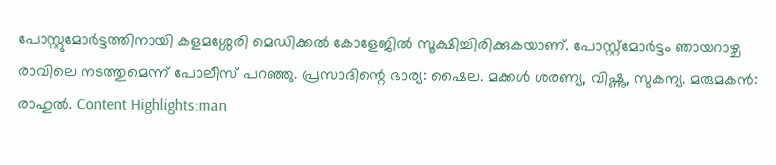പോസ്റ്റുമോർട്ടത്തിനായി കളമശ്ശേരി മെഡിക്കൽ കോളേജിൽ സൂക്ഷിച്ചിരിക്കുകയാണ്. പോസ്റ്റ്മോർട്ടം ഞായറാഴ്ച രാവിലെ നടത്തുമെന്ന് പോലീസ് പറഞ്ഞു. പ്രസാദിന്റെ ഭാര്യ: ഷൈല. മക്കൾ ശരണ്യ, വിഷ്ണു, സുകന്യ. മരുമകൻ: രാഹുൽ. Content Highlights:man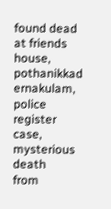found dead at friends house, pothanikkad ernakulam, police register case, mysterious death
from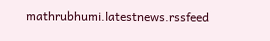mathrubhumi.latestnews.rssfeed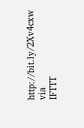http://bit.ly/2Xv4cxw
via
IFTTT